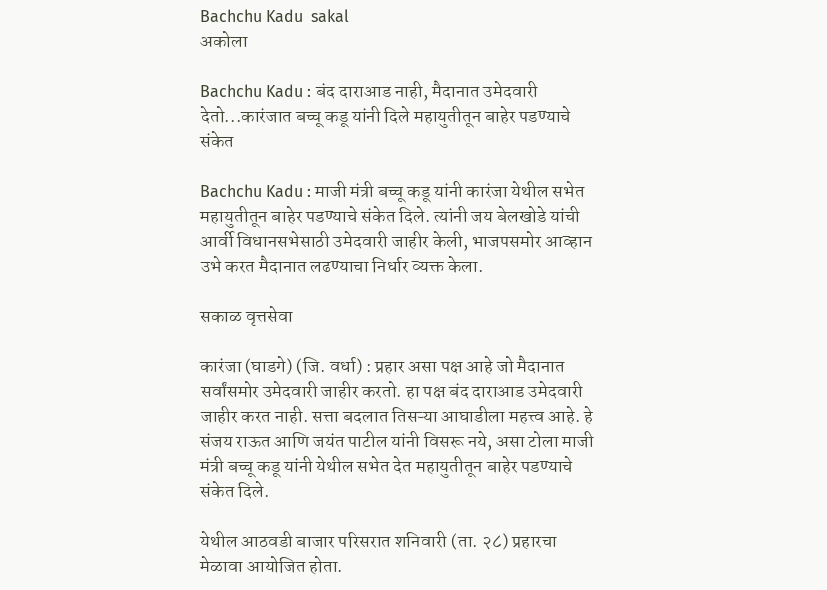Bachchu Kadu  sakal
अकोला

Bachchu Kadu : बंद दाराआड नाही, मैदानात उमेदवारी देतो...कारंजात बच्चू कडू यांनी दिले महायुतीतून बाहेर पडण्याचे संकेत

Bachchu Kadu : माजी मंत्री बच्चू कडू यांनी कारंजा येथील सभेत महायुतीतून बाहेर पडण्याचे संकेत दिले. त्यांनी जय बेलखोडे यांची आर्वी विधानसभेसाठी उमेदवारी जाहीर केली, भाजपसमोर आव्हान उभे करत मैदानात लढण्याचा निर्धार व्यक्त केला.

सकाळ वृत्तसेवा

कारंजा (घाडगे) (जि. वर्धा) : प्रहार असा पक्ष आहे जो मैदानात सर्वांसमोर उमेदवारी जाहीर करतो. हा पक्ष बंद दाराआड उमेदवारी जाहीर करत नाही. सत्ता बदलात तिसऱ्या आघाडीला महत्त्व आहे. हे संजय राऊत आणि जयंत पाटील यांनी विसरू नये, असा टोला माजी मंत्री बच्चू कडू यांनी येथील सभेत देत महायुतीतून बाहेर पडण्याचे संकेत दिले.

येथील आठवडी बाजार परिसरात शनिवारी (ता. २८) प्रहारचा मेळावा आयोजित होता.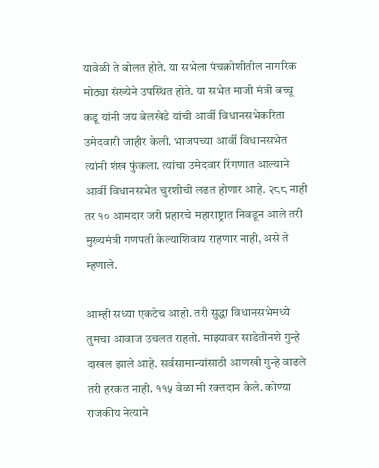यावेळी ते बोलत होते. या सभेला पंचक्रोशीतील नागरिक मोठ्या संख्येने उपस्थित होते. या सभेत माजी मंत्री बच्चू कडू यांनी जय बेलखेडे यांची आर्वी विधानसभेकरिता उमेदवारी जाहीर केली. भाजपच्या आर्वी विधानसभेत त्यांनी शंख फुंकला. त्यांचा उमेदवार रिंगणात आल्याने आर्वी विधानसभेत चुरशीची लढत होणार आहे. २८८ नाही तर १० आमदार जरी प्रहारचे महाराष्ट्रात निवडून आले तरी मुख्यमंत्री गणपती केल्याशिवाय राहणार नाही, असे ते म्हणाले.

आम्ही सध्या एकटेच आहो. तरी सुद्धा विधानसभेमध्ये तुमचा आवाज उचलत राहतो. माझ्यावर साडेतीनशे गुन्हे दाखल झाले आहे. सर्वसामान्यांसाठी आणखी गुन्हे वाढले तरी हरकत नाही. ११५ वेळा मी रक्तदान केले. कोण्या राजकीय नेत्याने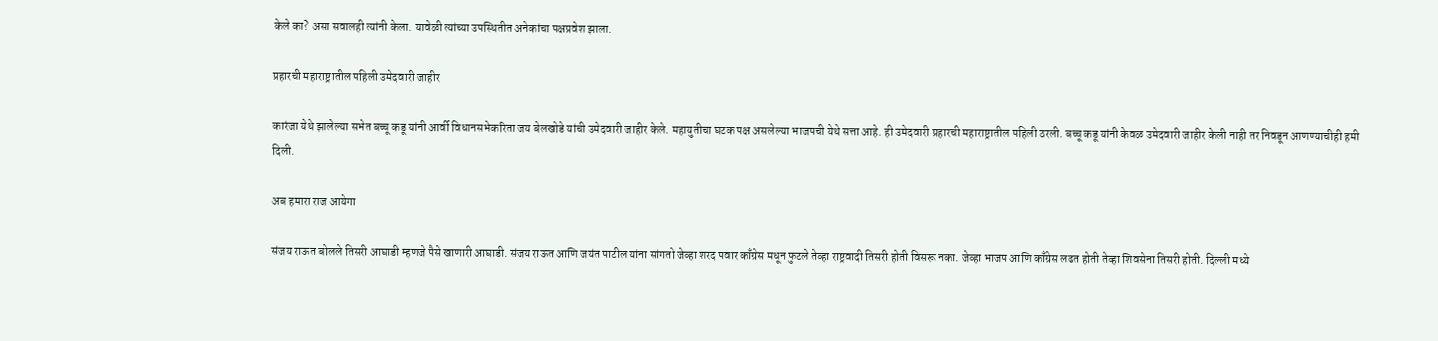केले का? असा सवालही त्यांनी केला. यावेळी त्यांच्या उपस्थितीत अनेकांचा पक्षप्रवेश झाला.

प्रहारची महाराष्ट्रातील पहिली उमेदवारी जाहीर

कारंजा येथे झालेल्या सभेत बच्चू कडू यांनी आर्वी विधानसभेकरिता जय बेलखोडे यांची उमेदवारी जाहीर केले. महायुतीचा घटक पक्ष असलेल्या भाजपची येथे सत्ता आहे. ही उमेदवारी प्रहारची महाराष्ट्रातील पहिली ठरली. बच्चू कडू यांनी केवळ उमेदवारी जाहीर केली नाही तर निवडून आणण्याचीही हमी दिली.

अब हमारा राज आयेगा

संजय राऊत बोलले तिसरी आघाडी म्हणजे पैसे खाणारी आघाडी. संजय राऊत आणि जयंत पाटील यांना सांगतो जेव्हा शरद पवार काँग्रेस मधून फुटले तेव्हा राष्ट्रवादी तिसरी होती विसरू नका. जेव्हा भाजप आणि काँग्रेस लढत होती तेव्हा शिवसेना तिसरी होती. दिल्ली मध्ये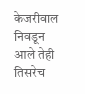केजरीवाल निवडून आले तेही तिसरेच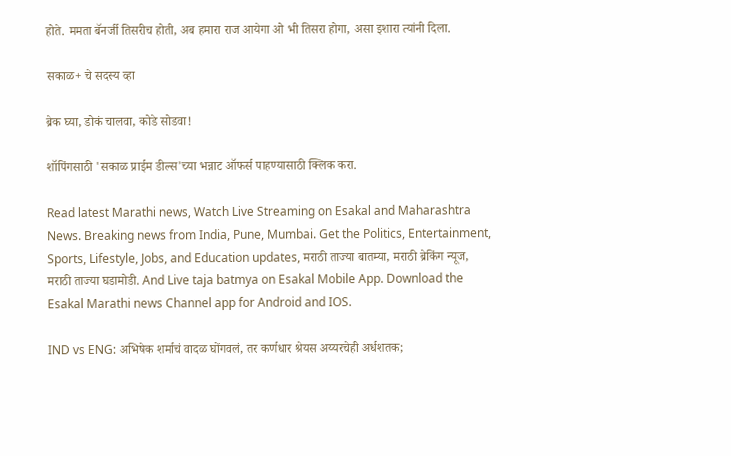होते. ममता बॅनर्जी तिसरीच होती, अब हमारा राज आयेगा ओ भी तिसरा होगा, असा इशारा त्यांनी दिला.

सकाळ+ चे सदस्य व्हा

ब्रेक घ्या, डोकं चालवा, कोडे सोडवा!

शॉपिंगसाठी 'सकाळ प्राईम डील्स'च्या भन्नाट ऑफर्स पाहण्यासाठी क्लिक करा.

Read latest Marathi news, Watch Live Streaming on Esakal and Maharashtra News. Breaking news from India, Pune, Mumbai. Get the Politics, Entertainment, Sports, Lifestyle, Jobs, and Education updates, मराठी ताज्या बातम्या, मराठी ब्रेकिंग न्यूज, मराठी ताज्या घडामोडी. And Live taja batmya on Esakal Mobile App. Download the Esakal Marathi news Channel app for Android and IOS.

IND vs ENG: अभिषेक शर्माचं वादळ घोंगवलं, तर कर्णधार श्रेयस अय्यरचेही अर्धशतक;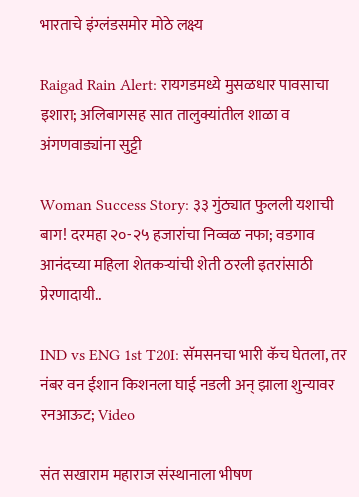भारताचे इंग्लंडसमोर मोठे लक्ष्य

Raigad Rain Alert: रायगडमध्ये मुसळधार पावसाचा इशारा; अलिबागसह सात तालुक्यांतील शाळा व अंगणवाड्यांना सुट्टी

Woman Success Story: ३३ गुंठ्यात फुलली यशाची बाग! दरमहा २०-२५ हजारांचा निव्वळ नफा; वडगाव आनंदच्या महिला शेतकऱ्यांची शेती ठरली इतरांसाठी प्रेरणादायी..

IND vs ENG 1st T20I: सॅमसनचा भारी कॅच घेतला, तर नंबर वन ईशान किशनला घाई नडली अन् झाला शुन्यावर रनआऊट; Video

संत सखाराम महाराज संस्थानाला भीषण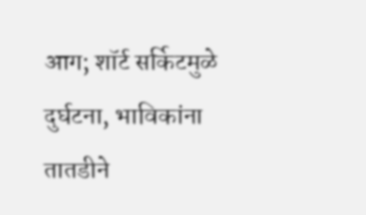आग; शॉर्ट सर्किटमुळे दुर्घटना, भाविकांना तातडीने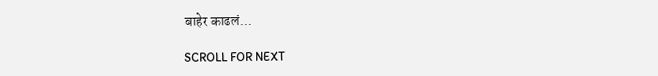बाहेर काढलं...

SCROLL FOR NEXT